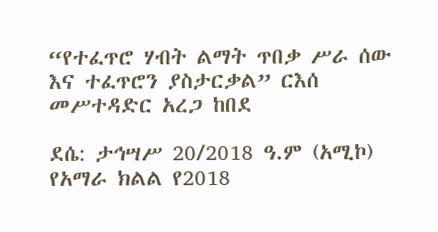“የተፈጥሮ ሃብት ልማት ጥበቃ ሥራ ሰው እና ተፈጥሮን ያስታርቃል” ርእሰ መሥተዳድር አረጋ ከበደ

ደሴ: ታኅሣሥ 20/2018 ዓ.ም (አሚኮ) የአማራ ክልል የ2018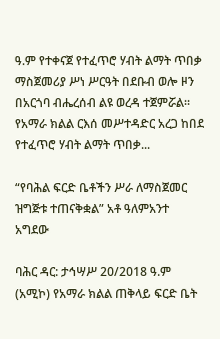ዓ.ም የተቀናጀ የተፈጥሮ ሃብት ልማት ጥበቃ ማስጀመሪያ ሥነ ሥርዓት በደቡብ ወሎ ዞን በአርጎባ ብሔረሰብ ልዩ ወረዳ ተጀምሯል። የአማራ ክልል ርእሰ መሥተዳድር አረጋ ከበደ የተፈጥሮ ሃብት ልማት ጥበቃ...

“የባሕል ፍርድ ቤቶችን ሥራ ለማስጀመር ዝግጅቱ ተጠናቅቋል” አቶ ዓለምአንተ አግደው

ባሕር ዳር: ታኅሣሥ 20/2018 ዓ.ም (አሚኮ) የአማራ ክልል ጠቅላይ ፍርድ ቤት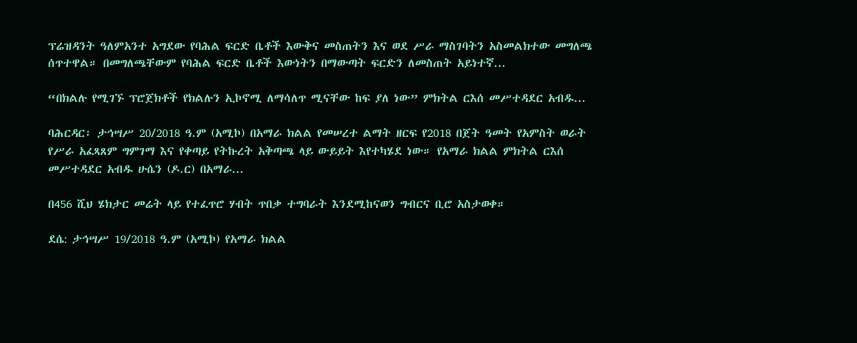ፕሬዝዳንት ዓለምአንተ አግደው የባሕል ፍርድ ቤቶች እውቅና መስጠትን እና ወደ ሥራ ማስገባትን አስመልክተው መግለጫ ሰጥተዋል። በመግለጫቸውም የባሕል ፍርድ ቤቶች እውነትን በማውጣት ፍርድን ለመስጠት አይነተኛ...

“በክልሉ የሚገኙ ፕሮጀክቶች የክልሉን ኢኮኖሚ ለማሳለጥ ሚናቸው ከፍ ያለ ነው” ምክትል ርእሰ መሥተዳደር አብዱ...

ባሕርዳር፡ ታኅሣሥ 20/2018 ዓ.ም (አሚኮ) በአማራ ክልል የመሠረተ ልማት ዘርፍ የ2018 በጀት ዓመት የአምስት ወራት የሥራ አፈጻጸም ግምገማ እና የቀጣይ የትኩረት አቅጣጫ ላይ ውይይት እየተካሄደ ነው። የአማራ ክልል ምክትል ርእሰ መሥተዳደር አብዱ ሁሴን (ዶ.ር) በአማራ...

በ456 ሺህ ሄክታር መሬት ላይ የተፈጥሮ ሃብት ጥበቃ ተግባራት እንደሚከናወን ግብርና ቢሮ አስታወቀ።

ደሴ: ታኅሣሥ 19/2018 ዓ.ም (አሚኮ) የአማራ ክልል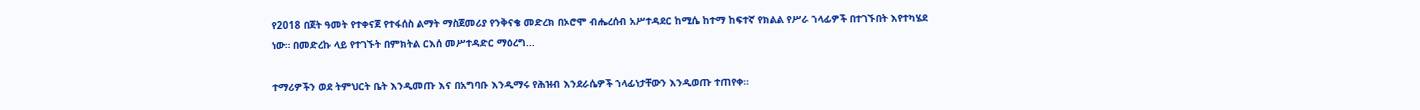የ2018 በጀት ዓመት የተቀናጀ የተፋሰስ ልማት ማስጀመሪያ የንቅናቄ መድረክ በኦሮሞ ብሔረሰብ አሥተዳደር ከሚሴ ከተማ ከፍተኛ የክልል የሥራ ኀላፊዎች በተገኙበት እየተካሄደ ነው። በመድረኩ ላይ የተገኙት በምክትል ርእሰ መሥተዳድር ማዕረግ...

ተማሪዎችን ወደ ትምህርት ቤት እንዲመጡ እና በአግባቡ እንዲማሩ የሕዝብ እንደራሴዎች ኀላፊነታቸውን እንዲወጡ ተጠየቀ።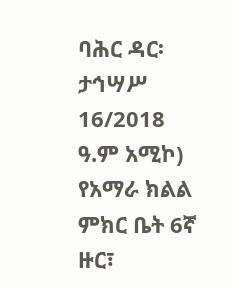ባሕር ዳር፡ ታኅሣሥ 16/2018 ዓ.ም አሚኮ) የአማራ ክልል ምክር ቤት 6ኛ ዙር፣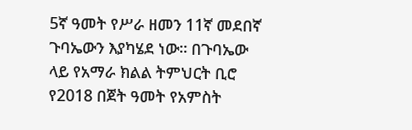5ኛ ዓመት የሥራ ዘመን 11ኛ መደበኛ ጉባኤውን እያካሄደ ነው። በጉባኤው ላይ የአማራ ክልል ትምህርት ቢሮ የ2018 በጀት ዓመት የአምስት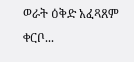ወራት ዕቅድ አፈጻጸም ቀርቦ...